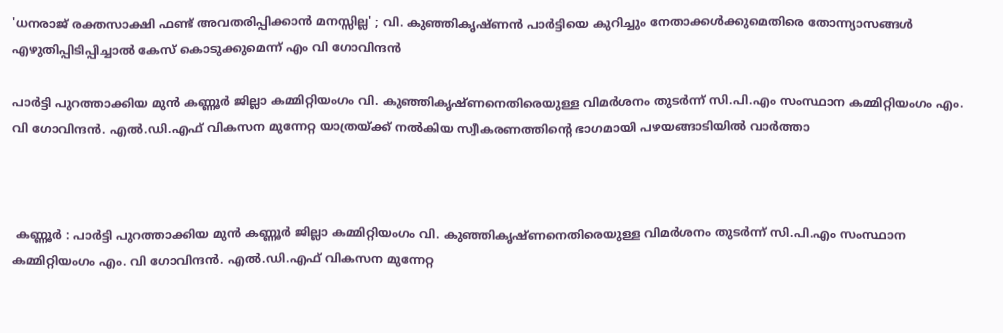'ധനരാജ് രക്തസാക്ഷി ഫണ്ട് അവതരിപ്പിക്കാൻ മനസ്സില്ല' ; വി. കുഞ്ഞികൃഷ്ണൻ പാർട്ടിയെ കുറിച്ചും നേതാക്കൾക്കുമെതിരെ തോന്ന്യാസങ്ങൾ എഴുതിപ്പിടിപ്പിച്ചാൽ കേസ് കൊടുക്കുമെന്ന് എം വി ഗോവിന്ദൻ

പാർട്ടി പുറത്താക്കിയ മുൻ കണ്ണൂർ ജില്ലാ കമ്മിറ്റിയംഗം വി. കുഞ്ഞികൃഷ്ണനെതിരെയുള്ള വിമർശനം തുടർന്ന് സി.പി.എം സംസ്ഥാന കമ്മിറ്റിയംഗം എം. വി ഗോവിന്ദൻ. എൽ.ഡി.എഫ് വികസന മുന്നേറ്റ യാത്രയ്ക്ക് നൽകിയ സ്വീകരണത്തിൻ്റെ ഭാഗമായി പഴയങ്ങാടിയിൽ വാർത്താ



 കണ്ണൂർ : പാർട്ടി പുറത്താക്കിയ മുൻ കണ്ണൂർ ജില്ലാ കമ്മിറ്റിയംഗം വി. കുഞ്ഞികൃഷ്ണനെതിരെയുള്ള വിമർശനം തുടർന്ന് സി.പി.എം സംസ്ഥാന കമ്മിറ്റിയംഗം എം. വി ഗോവിന്ദൻ. എൽ.ഡി.എഫ് വികസന മുന്നേറ്റ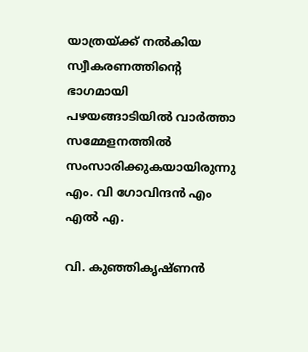യാത്രയ്ക്ക് നൽകിയ സ്വീകരണത്തിൻ്റെ ഭാഗമായി പഴയങ്ങാടിയിൽ വാർത്താ സമ്മേളനത്തിൽ സംസാരിക്കുകയായിരുന്നു എം. വി ഗോവിന്ദൻ എം എൽ എ.

വി. കുഞ്ഞികൃഷ്ണൻ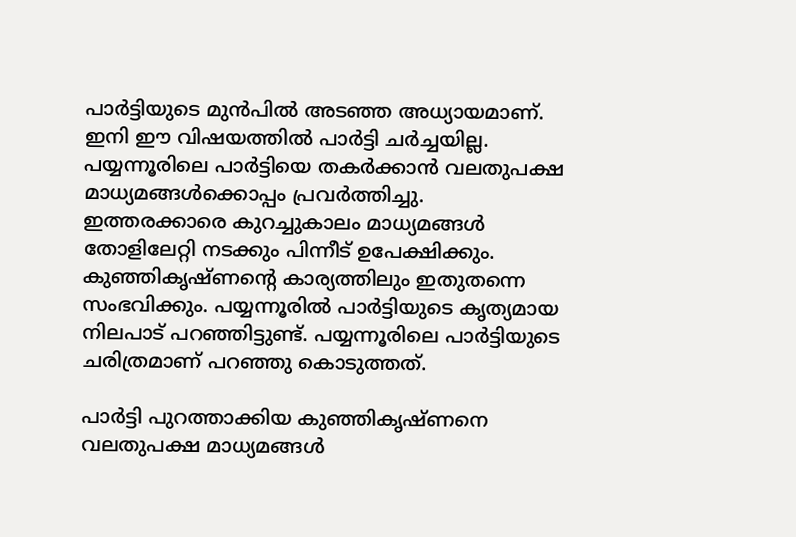പാർട്ടിയുടെ മുൻപിൽ അടഞ്ഞ അധ്യായമാണ്. ഇനി ഈ വിഷയത്തിൽ പാർട്ടി ചർച്ചയില്ല. പയ്യന്നൂരിലെ പാർട്ടിയെ തകർക്കാൻ വലതുപക്ഷ  മാധ്യമങ്ങൾക്കൊപ്പം പ്രവർത്തിച്ചു. ഇത്തരക്കാരെ കുറച്ചുകാലം മാധ്യമങ്ങൾ തോളിലേറ്റി നടക്കും പിന്നീട് ഉപേക്ഷിക്കും. കുഞ്ഞികൃഷ്ണൻ്റെ കാര്യത്തിലും ഇതുതന്നെ സംഭവിക്കും. പയ്യന്നൂരിൽ പാർട്ടിയുടെ കൃത്യമായ നിലപാട് പറഞ്ഞിട്ടുണ്ട്. പയ്യന്നൂരിലെ പാർട്ടിയുടെ ചരിത്രമാണ് പറഞ്ഞു കൊടുത്തത്.

പാർട്ടി പുറത്താക്കിയ കുഞ്ഞികൃഷ്ണനെ വലതുപക്ഷ മാധ്യമങ്ങൾ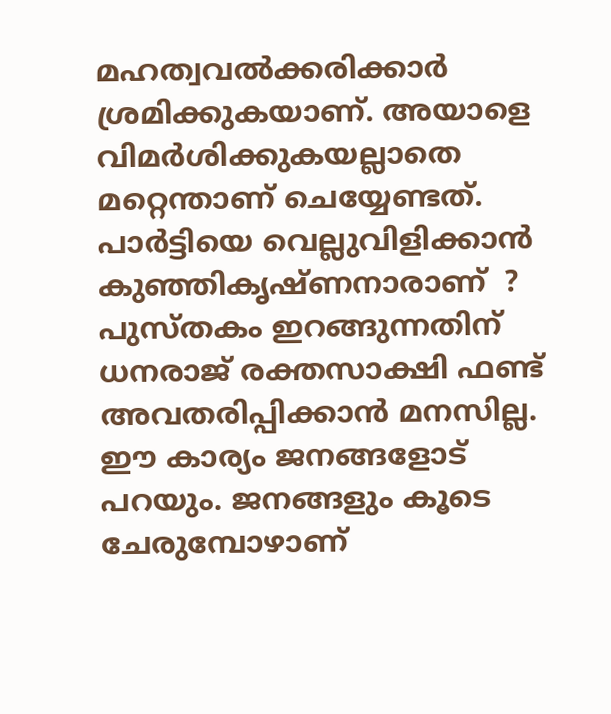മഹത്വവൽക്കരിക്കാർ ശ്രമിക്കുകയാണ്. അയാളെ വിമർശിക്കുകയല്ലാതെ മറ്റെന്താണ് ചെയ്യേണ്ടത്. പാർട്ടിയെ വെല്ലുവിളിക്കാൻ കുഞ്ഞികൃഷ്ണനാരാണ്  ? പുസ്തകം ഇറങ്ങുന്നതിന് ധനരാജ് രക്തസാക്ഷി ഫണ്ട് അവതരിപ്പിക്കാൻ മനസില്ല. ഈ കാര്യം ജനങ്ങളോട് പറയും. ജനങ്ങളും കൂടെ ചേരുമ്പോഴാണ്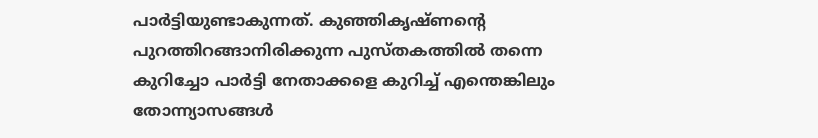പാർട്ടിയുണ്ടാകുന്നത്. കുഞ്ഞികൃഷ്ണൻ്റെ പുറത്തിറങ്ങാനിരിക്കുന്ന പുസ്തകത്തിൽ തന്നെ കുറിച്ചോ പാർട്ടി നേതാക്കളെ കുറിച്ച് എന്തെങ്കിലും തോന്ന്യാസങ്ങൾ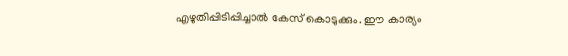എഴുതിപ്പിടിപ്പിച്ചാൽ കേസ് കൊടുക്കും. ഈ കാര്യം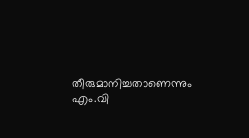തീരുമാനിച്ചതാണെന്നും എം.വി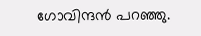ഗോവിന്ദൻ പറഞ്ഞു.